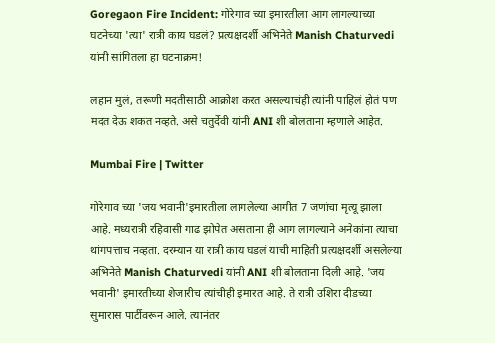Goregaon Fire Incident: गोरेगाव च्या इमारतीला आग लागल्याच्या घटनेच्या 'त्या' रात्री काय घडलं? प्रत्यक्षदर्शी अभिनेते Manish Chaturvedi यांनी सांगितला हा घटनाक्रम!

लहान मुलं, तरूणी मदतीसाठी आक्रोश करत असल्याचंही त्यांनी पाहिलं होतं पण मदत देऊ शकत नव्हते. असे चतुर्देवी यांनी ANI शी बोलताना म्हणाले आहेत.

Mumbai Fire | Twitter

गोरेगाव च्या 'जय भवानी'इमारतीला लागलेल्या आगीत 7 जणांचा मृत्यू झाला आहे. मध्यरात्री रहिवासी गाढ झोपेत असताना ही आग लागल्याने अनेकांना त्याचा थांगपत्ताच नव्हता. दरम्यान या रात्री काय घडलं याची माहिती प्रत्यक्षदर्शी असलेल्या अभिनेते Manish Chaturvedi यांनी ANI शी बोलताना दिली आहे. 'जय भवानी' इमारतीच्या शेजारीच त्यांचीही इमारत आहे. ते रात्री उशिरा दीडच्या सुमारास पार्टीवरून आले. त्यानंतर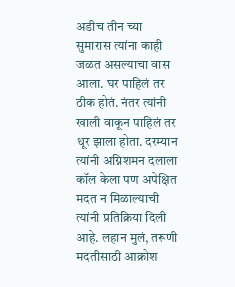अडीच तीन च्या सुमारास त्यांना काही जळत असल्याचा वास आला. घर पाहिलं तर ठीक होतं. नंतर त्यांनी खाली वाकून पाहिलं तर धूर झाला होता. दरम्यान त्यांनी अग्निशमन दलाला कॉल केला पण अपेक्षित मदत न मिळाल्याची त्यांनी प्रतिक्रिया दिली आहे. लहान मुलं, तरूणी मदतीसाठी आक्रोश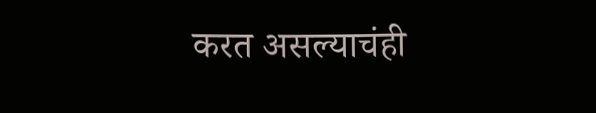करत असल्याचंही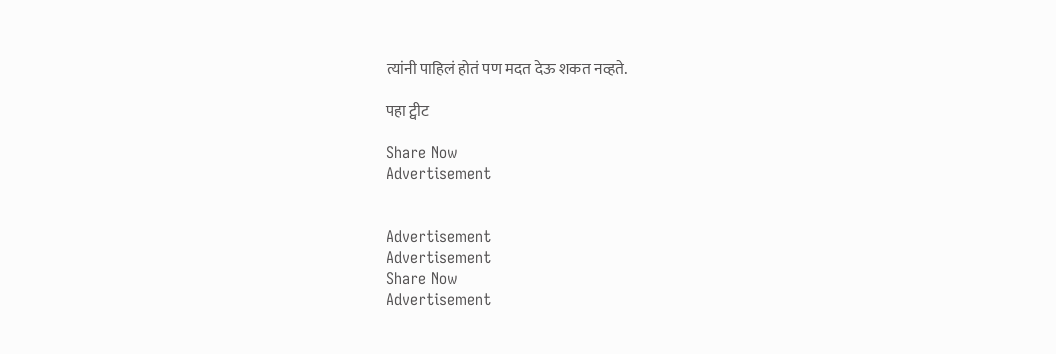त्यांनी पाहिलं होतं पण मदत देऊ शकत नव्हते.

पहा ट्वीट

Share Now
Advertisement


Advertisement
Advertisement
Share Now
Advertisement